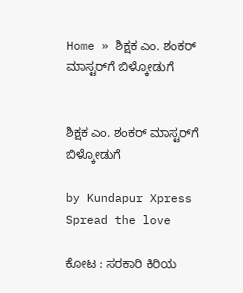Home » ಶಿಕ್ಷಕ ಎಂ. ಶಂಕರ್ ಮಾಸ್ಟರ್‌ಗೆ ಬಿಳ್ಕೋಡುಗೆ


ಶಿಕ್ಷಕ ಎಂ. ಶಂಕರ್ ಮಾಸ್ಟರ್‌ಗೆ ಬಿಳ್ಕೋಡುಗೆ

by Kundapur Xpress
Spread the love

ಕೋಟ : ಸರಕಾರಿ ಕಿರಿಯ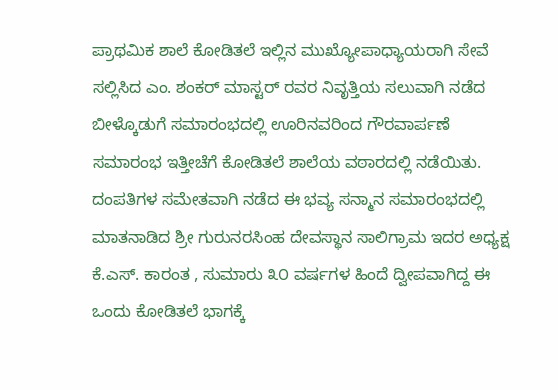ಪ್ರಾಥಮಿಕ ಶಾಲೆ ಕೋಡಿತಲೆ ಇಲ್ಲಿನ ಮುಖ್ಯೋಪಾಧ್ಯಾಯರಾಗಿ ಸೇವೆ ಸಲ್ಲಿಸಿದ ಎಂ. ಶಂಕರ್ ಮಾಸ್ಟರ್ ರವರ ನಿವೃತ್ತಿಯ ಸಲುವಾಗಿ ನಡೆದ ಬೀಳ್ಕೊಡುಗೆ ಸಮಾರಂಭದಲ್ಲಿ ಊರಿನವರಿಂದ ಗೌರವಾರ್ಪಣೆ ಸಮಾರಂಭ ಇತ್ತೀಚೆಗೆ ಕೋಡಿತಲೆ ಶಾಲೆಯ ವಠಾರದಲ್ಲಿ ನಡೆಯಿತು. ದಂಪತಿಗಳ ಸಮೇತವಾಗಿ ನಡೆದ ಈ ಭವ್ಯ ಸನ್ಮಾನ ಸಮಾರಂಭದಲ್ಲಿ ಮಾತನಾಡಿದ ಶ್ರೀ ಗುರುನರಸಿಂಹ ದೇವಸ್ಥಾನ ಸಾಲಿಗ್ರಾಮ ಇದರ ಅಧ್ಯಕ್ಷ ಕೆ.ಎಸ್. ಕಾರಂತ , ಸುಮಾರು ೩೦ ವರ್ಷಗಳ ಹಿಂದೆ ದ್ವೀಪವಾಗಿದ್ದ ಈ ಒಂದು ಕೋಡಿತಲೆ ಭಾಗಕ್ಕೆ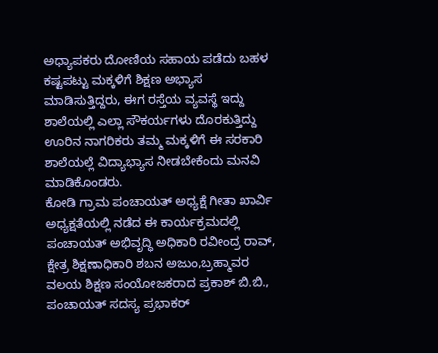ಅಧ್ಯಾಪಕರು ದೋಣಿಯ ಸಹಾಯ ಪಡೆದು ಬಹಳ ಕಷ್ಟಪಟ್ಟು ಮಕ್ಕಳಿಗೆ ಶಿಕ್ಷಣ ಅಭ್ಯಾಸ ಮಾಡಿಸುತ್ತಿದ್ದರು, ಈಗ ರಸ್ತೆಯ ವ್ಯವಸ್ಥೆ ಇದ್ದು ಶಾಲೆಯಲ್ಲಿ ಎಲ್ಲಾ ಸೌಕರ್ಯಗಳು ದೊರಕುತ್ತಿದ್ದು ಊರಿನ ನಾಗರಿಕರು ತಮ್ಮ ಮಕ್ಕಳಿಗೆ ಈ ಸರಕಾರಿ ಶಾಲೆಯಲ್ಲೆ ವಿದ್ಯಾಭ್ಯಾಸ ನೀಡಬೇಕೆಂದು ಮನವಿ ಮಾಡಿಕೊಂಡರು.
ಕೋಡಿ ಗ್ರಾಮ ಪಂಚಾಯತ್ ಅಧ್ಯಕ್ಷೆ ಗೀತಾ ಖಾರ್ವಿ ಅಧ್ಯಕ್ಷತೆಯಲ್ಲಿ ನಡೆದ ಈ ಕಾರ್ಯಕ್ರಮದಲ್ಲಿ ಪಂಚಾಯತ್ ಅಭಿವೃದ್ಧಿ ಅಧಿಕಾರಿ ರವೀಂದ್ರ ರಾವ್, ಕ್ಷೇತ್ರ ಶಿಕ್ಷಣಾಧಿಕಾರಿ ಶಬನ ಅಜುಂ,ಬ್ರಹ್ಮಾವರ ವಲಯ ಶಿಕ್ಷಣ ಸಂಯೋಜಕರಾದ ಪ್ರಕಾಶ್ ಬಿ.ಬಿ., ಪಂಚಾಯತ್ ಸದಸ್ಯ ಪ್ರಭಾಕರ್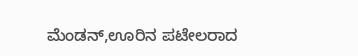ಮೆಂಡನ್,ಊರಿನ ಪಟೇಲರಾದ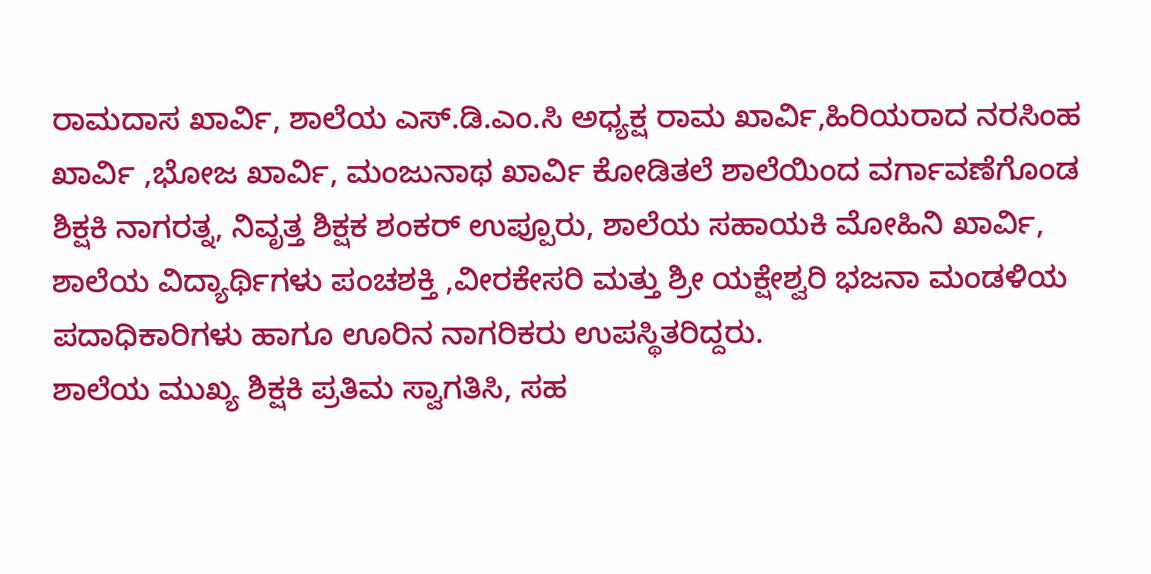ರಾಮದಾಸ ಖಾರ್ವಿ, ಶಾಲೆಯ ಎಸ್.ಡಿ.ಎಂ.ಸಿ ಅಧ್ಯಕ್ಷ ರಾಮ ಖಾರ್ವಿ,ಹಿರಿಯರಾದ ನರಸಿಂಹ ಖಾರ್ವಿ ,ಭೋಜ ಖಾರ್ವಿ, ಮಂಜುನಾಥ ಖಾರ್ವಿ ಕೋಡಿತಲೆ ಶಾಲೆಯಿಂದ ವರ್ಗಾವಣೆಗೊಂಡ ಶಿಕ್ಷಕಿ ನಾಗರತ್ನ, ನಿವೃತ್ತ ಶಿಕ್ಷಕ ಶಂಕರ್ ಉಪ್ಪೂರು, ಶಾಲೆಯ ಸಹಾಯಕಿ ಮೋಹಿನಿ ಖಾರ್ವಿ, ಶಾಲೆಯ ವಿದ್ಯಾರ್ಥಿಗಳು ಪಂಚಶಕ್ತಿ ,ವೀರಕೇಸರಿ ಮತ್ತು ಶ್ರೀ ಯಕ್ಷೇಶ್ವರಿ ಭಜನಾ ಮಂಡಳಿಯ ಪದಾಧಿಕಾರಿಗಳು ಹಾಗೂ ಊರಿನ ನಾಗರಿಕರು ಉಪಸ್ಥಿತರಿದ್ದರು.
ಶಾಲೆಯ ಮುಖ್ಯ ಶಿಕ್ಷಕಿ ಪ್ರತಿಮ ಸ್ವಾಗತಿಸಿ, ಸಹ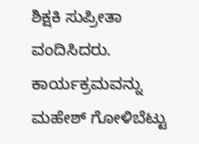ಶಿಕ್ಷಕಿ ಸುಪ್ರೀತಾ ವಂದಿಸಿದರು. ಕಾರ್ಯಕ್ರಮವನ್ನು ಮಹೇಶ್ ಗೋಳಿಬೆಟ್ಟು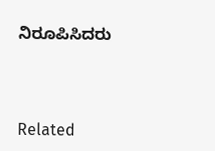ನಿರೂಪಿಸಿದರು



Related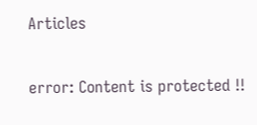Articles

error: Content is protected !!